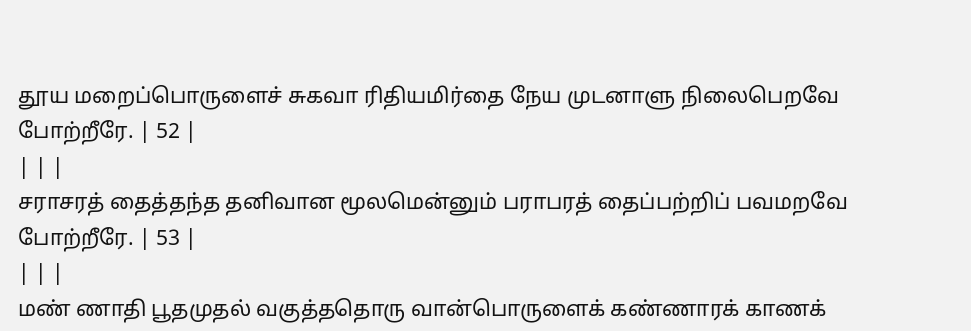தூய மறைப்பொருளைச் சுகவா ரிதியமிர்தை நேய முடனாளு நிலைபெறவே போற்றீரே. | 52 |
| | |
சராசரத் தைத்தந்த தனிவான மூலமென்னும் பராபரத் தைப்பற்றிப் பவமறவே போற்றீரே. | 53 |
| | |
மண் ணாதி பூதமுதல் வகுத்ததொரு வான்பொருளைக் கண்ணாரக் காணக்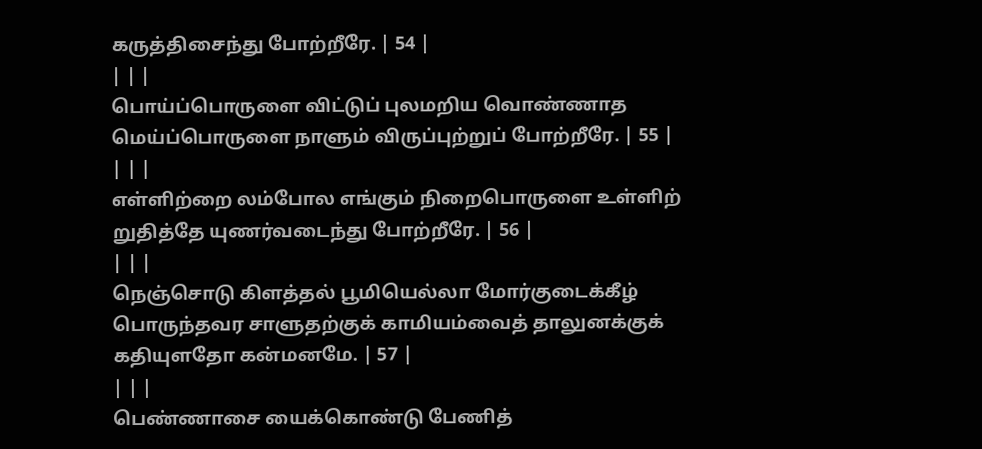கருத்திசைந்து போற்றீரே. | 54 |
| | |
பொய்ப்பொருளை விட்டுப் புலமறிய வொண்ணாத மெய்ப்பொருளை நாளும் விருப்புற்றுப் போற்றீரே. | 55 |
| | |
எள்ளிற்றை லம்போல எங்கும் நிறைபொருளை உள்ளிற் றுதித்தே யுணர்வடைந்து போற்றீரே. | 56 |
| | |
நெஞ்சொடு கிளத்தல் பூமியெல்லா மோர்குடைக்கீழ் பொருந்தவர சாளுதற்குக் காமியம்வைத் தாலுனக்குக் கதியுளதோ கன்மனமே. | 57 |
| | |
பெண்ணாசை யைக்கொண்டு பேணித்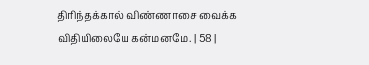திரிந்தக்கால் விண்ணாசை வைக்க விதியிலையே கன்மனமே. | 58 |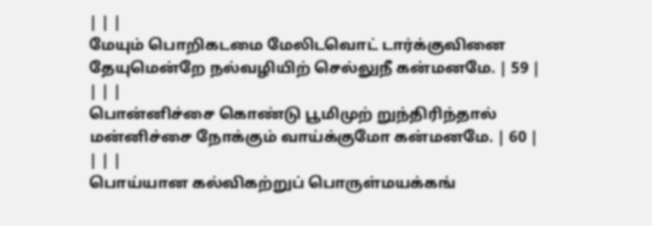| | |
மேயும் பொறிகடமை மேலிடவொட் டார்க்குவினை தேயுமென்றே நல்வழியிற் செல்லுநீ கன்மனமே. | 59 |
| | |
பொன்னிச்சை கொண்டு பூமிமுற் றுந்திரிந்தால் மன்னிச்சை நோக்கும் வாய்க்குமோ கன்மனமே. | 60 |
| | |
பொய்யான கல்விகற்றுப் பொருள்மயக்கங்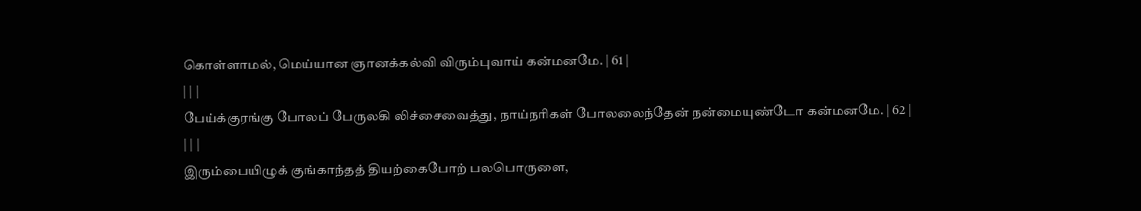கொள்ளாமல், மெய்யான ஞானக்கல்வி விரும்புவாய் கன்மனமே. | 61 |
| | |
பேய்க்குரங்கு போலப் பேருலகி லிச்சைவைத்து, நாய்நரிகள் போலலைந்தேன் நன்மையுண்டோ கன்மனமே. | 62 |
| | |
இரும்பையிழுக் குங்காந்தத் தியற்கைபோற் பலபொருளை,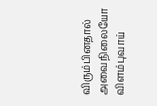விரும்பினதால் அவைநிலையோ விளம்புவாய்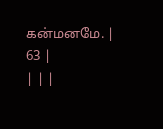கன்மனமே. | 63 |
| | |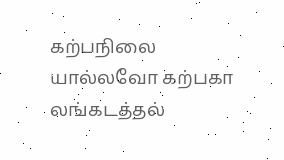கற்பநிலை யால்லவோ கற்பகா லங்கடத்தல்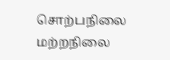சொற்பநிலை மற்றநிலை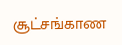சூட்சங்காண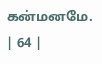கன்மனமே. | 64 |